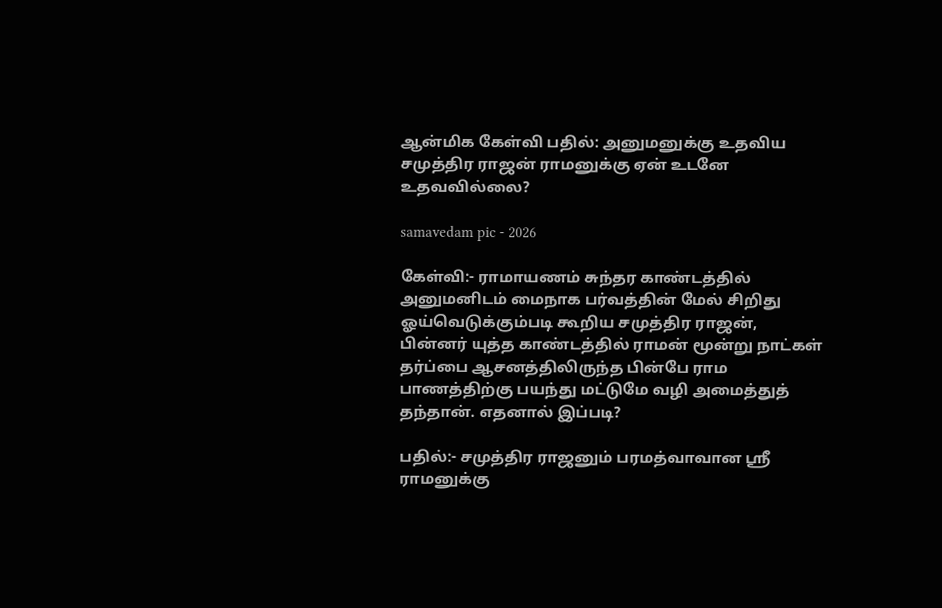ஆன்மிக கேள்வி பதில்: அனுமனுக்கு உதவிய சமுத்திர ராஜன் ராமனுக்கு ஏன் உடனே உதவவில்லை?

samavedam pic - 2026

கேள்வி:- ராமாயணம் சுந்தர காண்டத்தில் அனுமனிடம் மைநாக பர்வத்தின் மேல் சிறிது ஓய்வெடுக்கும்படி கூறிய சமுத்திர ராஜன், பின்னர் யுத்த காண்டத்தில் ராமன் மூன்று நாட்கள் தர்ப்பை ஆசனத்திலிருந்த பின்பே ராம பாணத்திற்கு பயந்து மட்டுமே வழி அமைத்துத் தந்தான். எதனால் இப்படி?

பதில்:- சமுத்திர ராஜனும் பரமத்வாவான ஸ்ரீ ராமனுக்கு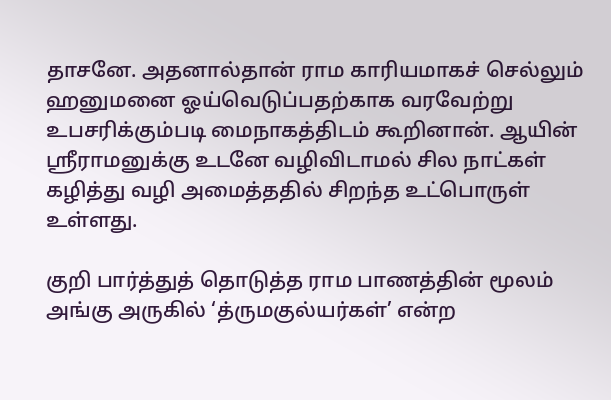தாசனே. அதனால்தான் ராம காரியமாகச் செல்லும் ஹனுமனை ஓய்வெடுப்பதற்காக வரவேற்று உபசரிக்கும்படி மைநாகத்திடம் கூறினான். ஆயின் ஸ்ரீராமனுக்கு உடனே வழிவிடாமல் சில நாட்கள் கழித்து வழி அமைத்ததில் சிறந்த உட்பொருள் உள்ளது.

குறி பார்த்துத் தொடுத்த ராம பாணத்தின் மூலம் அங்கு அருகில் ‘த்ருமகுல்யர்கள்’ என்ற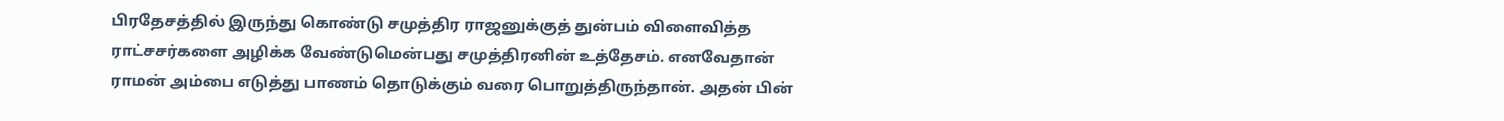பிரதேசத்தில் இருந்து கொண்டு சமுத்திர ராஜனுக்குத் துன்பம் விளைவித்த ராட்சசர்களை அழிக்க வேண்டுமென்பது சமுத்திரனின் உத்தேசம். எனவேதான் ராமன் அம்பை எடுத்து பாணம் தொடுக்கும் வரை பொறுத்திருந்தான். அதன் பின்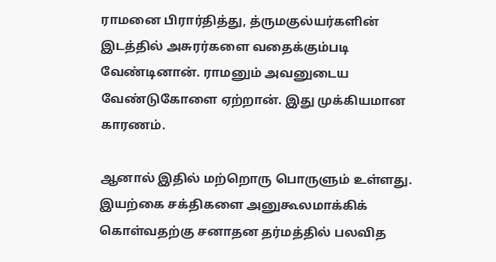ராமனை பிரார்தித்து, த்ருமகுல்யர்களின் இடத்தில் அசுரர்களை வதைக்கும்படி வேண்டினான். ராமனும் அவனுடைய வேண்டுகோளை ஏற்றான். இது முக்கியமான காரணம்.

ஆனால் இதில் மற்றொரு பொருளும் உள்ளது. இயற்கை சக்திகளை அனுகூலமாக்கிக் கொள்வதற்கு சனாதன தர்மத்தில் பலவித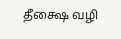தீக்ஷை வழி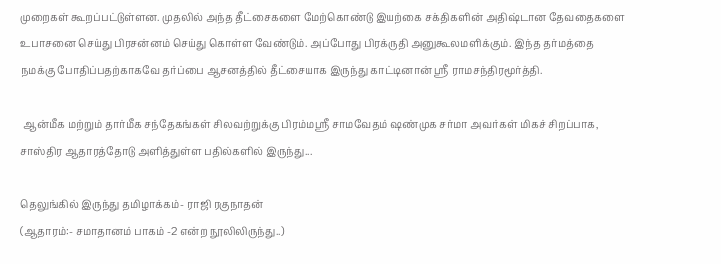முறைகள் கூறப்பட்டுள்ளன. முதலில் அந்த தீட்சைகளை மேற்கொண்டு இயற்கை சக்திகளின் அதிஷ்டான தேவதைகளை உபாசனை செய்து பிரசன்னம் செய்து கொள்ள வேண்டும். அப்போது பிரக்ருதி அனுகூலமளிக்கும். இந்த தர்மத்தை நமக்கு போதிப்பதற்காகவே தர்ப்பை ஆசனத்தில் தீட்சையாக இருந்து காட்டினான் ஸ்ரீ ராமசந்திரமூர்த்தி.

 ஆன்மீக மற்றும் தார்மீக சந்தேகங்கள் சிலவற்றுக்கு பிரம்மஸ்ரீ சாமவேதம் ஷண்முக சர்மா அவர்கள் மிகச் சிறப்பாக, சாஸ்திர ஆதாரத்தோடு அளித்துள்ள பதில்களில் இருந்து...

தெலுங்கில் இருந்து தமிழாக்கம்- ராஜி ரகுநாதன்
(ஆதாரம்:- சமாதானம் பாகம் -2 என்ற நூலிலிருந்து..)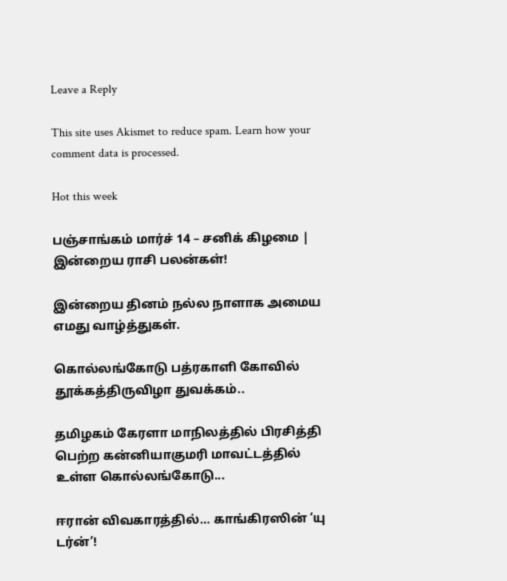Leave a Reply

This site uses Akismet to reduce spam. Learn how your comment data is processed.

Hot this week

பஞ்சாங்கம் மார்ச் 14 – சனிக் கிழமை | இன்றைய ராசி பலன்கள்!

இன்றைய தினம் நல்ல நாளாக அமைய எமது வாழ்த்துகள்.

கொல்லங்கோடு பத்ரகாளி கோவில் தூக்கத்திருவிழா துவக்கம்..

தமிழகம் கேரளா மாநிலத்தில் பிரசித்தி பெற்ற கன்னியாகுமரி மாவட்டத்தில் உள்ள கொல்லங்கோடு...

ஈரான் விவகாரத்தில்… காங்கிரஸின் ‘யு டர்ன்’!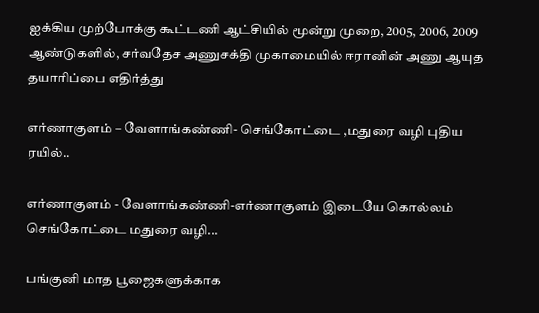ஐக்கிய முற்போக்கு கூட்டணி ஆட்சியில் மூன்று முறை, 2005, 2006, 2009 ஆண்டுகளில், சர்வதேச அணுசக்தி முகாமையில் ஈரானின் அணு ஆயுத தயாரிப்பை எதிர்த்து

எர்ணாகுளம் – வேளாங்கண்ணி- செங்கோட்டை ,மதுரை வழி புதிய ரயில்..

எர்ணாகுளம் - வேளாங்கண்ணி-எர்ணாகுளம் இடையே கொல்லம் செங்கோட்டை மதுரை வழி...

பங்குனி மாத பூஜைகளுக்காக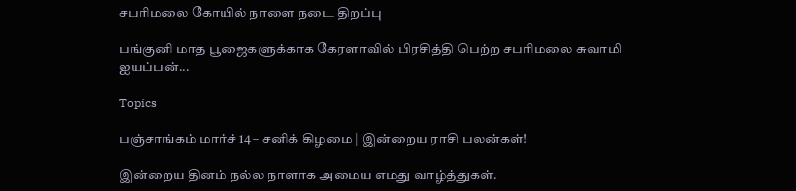சபரிமலை கோயில் நாளை நடை திறப்பு

பங்குனி மாத பூஜைகளுக்காக கேரளாவில் பிரசித்தி பெற்ற சபரிமலை சுவாமி ஐயப்பன்...

Topics

பஞ்சாங்கம் மார்ச் 14 – சனிக் கிழமை | இன்றைய ராசி பலன்கள்!

இன்றைய தினம் நல்ல நாளாக அமைய எமது வாழ்த்துகள்.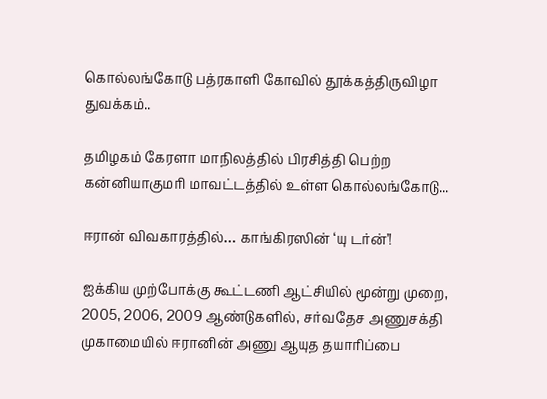கொல்லங்கோடு பத்ரகாளி கோவில் தூக்கத்திருவிழா துவக்கம்..

தமிழகம் கேரளா மாநிலத்தில் பிரசித்தி பெற்ற கன்னியாகுமரி மாவட்டத்தில் உள்ள கொல்லங்கோடு...

ஈரான் விவகாரத்தில்… காங்கிரஸின் ‘யு டர்ன்’!

ஐக்கிய முற்போக்கு கூட்டணி ஆட்சியில் மூன்று முறை, 2005, 2006, 2009 ஆண்டுகளில், சர்வதேச அணுசக்தி முகாமையில் ஈரானின் அணு ஆயுத தயாரிப்பை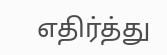எதிர்த்து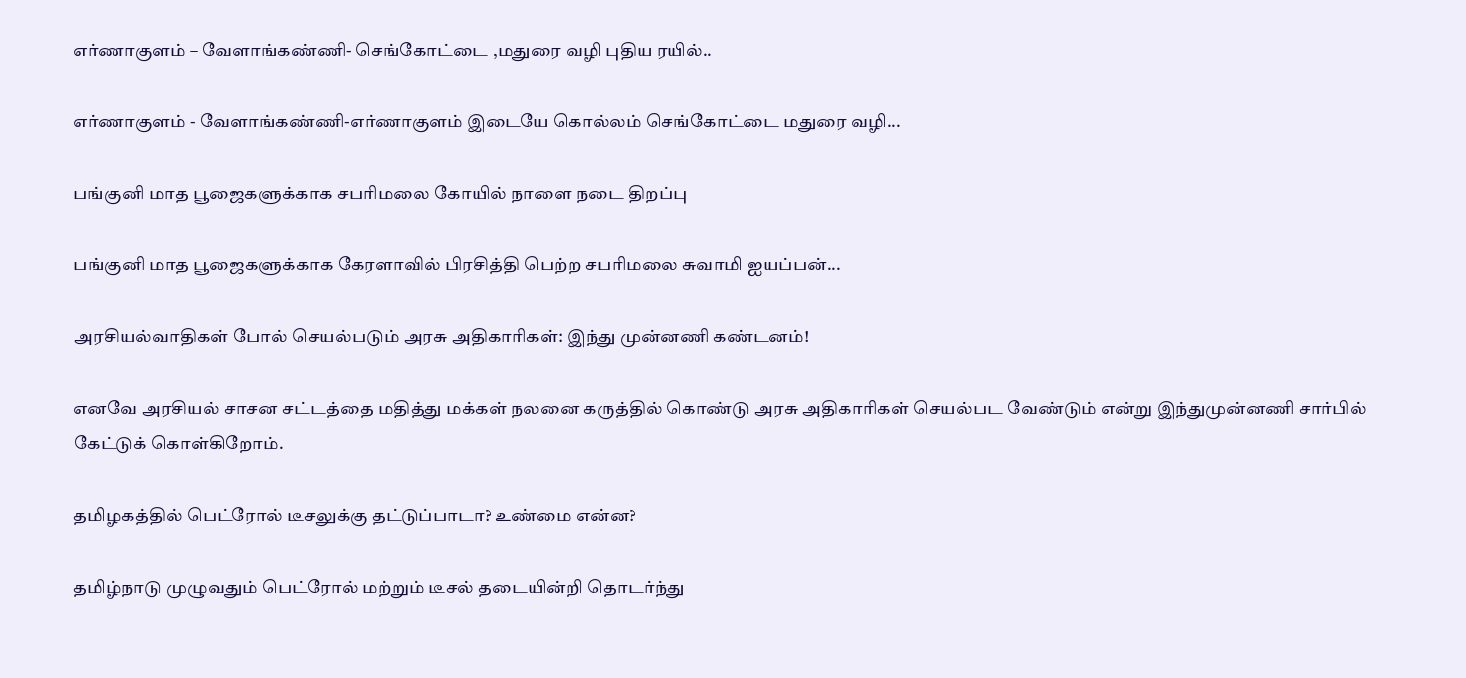எர்ணாகுளம் – வேளாங்கண்ணி- செங்கோட்டை ,மதுரை வழி புதிய ரயில்..

எர்ணாகுளம் - வேளாங்கண்ணி-எர்ணாகுளம் இடையே கொல்லம் செங்கோட்டை மதுரை வழி...

பங்குனி மாத பூஜைகளுக்காக சபரிமலை கோயில் நாளை நடை திறப்பு

பங்குனி மாத பூஜைகளுக்காக கேரளாவில் பிரசித்தி பெற்ற சபரிமலை சுவாமி ஐயப்பன்...

அரசியல்வாதிகள் போல் செயல்படும் அரசு அதிகாரிகள்: இந்து முன்னணி கண்டனம்!

எனவே அரசியல் சாசன சட்டத்தை மதித்து மக்கள் நலனை கருத்தில் கொண்டு அரசு அதிகாரிகள் செயல்பட வேண்டும் என்று இந்துமுன்னணி சார்பில் கேட்டுக் கொள்கிறோம்.

தமிழகத்தில் பெட்ரோல் டீசலுக்கு தட்டுப்பாடா? உண்மை என்ன?

தமிழ்நாடு முழுவதும் பெட்ரோல் மற்றும் டீசல் தடையின்றி தொடர்ந்து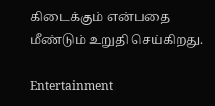கிடைக்கும் என்பதை மீண்டும் உறுதி செய்கிறது.

Entertainment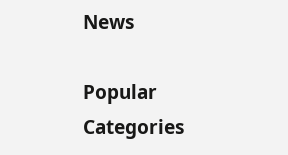News

Popular Categories